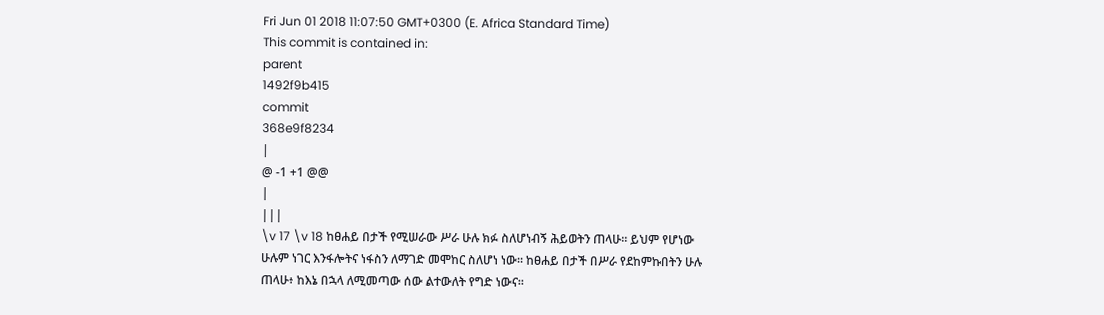Fri Jun 01 2018 11:07:50 GMT+0300 (E. Africa Standard Time)
This commit is contained in:
parent
1492f9b415
commit
368e9f8234
|
@ -1 +1 @@
|
|||
\v 17 \v 18 ከፀሐይ በታች የሚሠራው ሥራ ሁሉ ክፉ ስለሆነብኝ ሕይወትን ጠላሁ። ይህም የሆነው ሁሉም ነገር እንፋሎትና ነፋስን ለማገድ መሞከር ስለሆነ ነው። ከፀሐይ በታች በሥራ የደከምኩበትን ሁሉ ጠላሁ፥ ከእኔ በኋላ ለሚመጣው ሰው ልተውለት የግድ ነውና።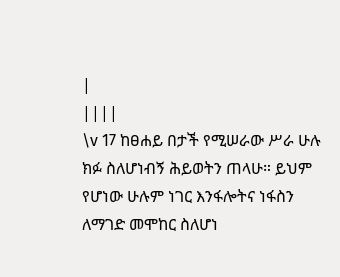|
||||
\v 17 ከፀሐይ በታች የሚሠራው ሥራ ሁሉ ክፉ ስለሆነብኝ ሕይወትን ጠላሁ። ይህም የሆነው ሁሉም ነገር እንፋሎትና ነፋስን ለማገድ መሞከር ስለሆነ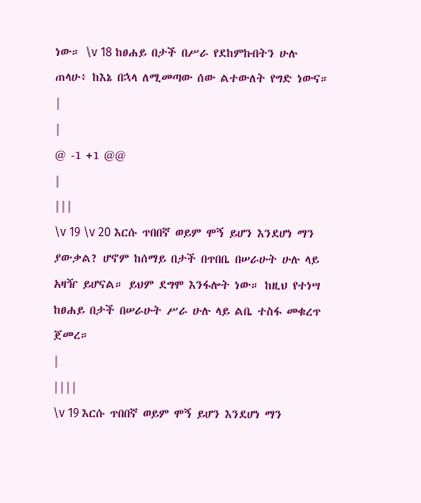ነው። \v 18 ከፀሐይ በታች በሥራ የደከምኩበትን ሁሉ ጠላሁ፥ ከእኔ በኋላ ለሚመጣው ሰው ልተውለት የግድ ነውና።
|
|
@ -1 +1 @@
|
|||
\v 19 \v 20 እርሱ ጥበበኛ ወይም ሞኝ ይሆን እንደሆነ ማን ያውቃል? ሆኖም ከሰማይ በታች በጥበቤ በሠራሁት ሁሉ ላይ አዛዥ ይሆናል። ይህም ደግሞ እንፋሎት ነው። ከዚህ የተነሣ ከፀሐይ በታች በሠራሁት ሥራ ሁሉ ላይ ልቤ ተስፋ መቁረጥ ጀመረ።
|
||||
\v 19 እርሱ ጥበበኛ ወይም ሞኝ ይሆን እንደሆነ ማን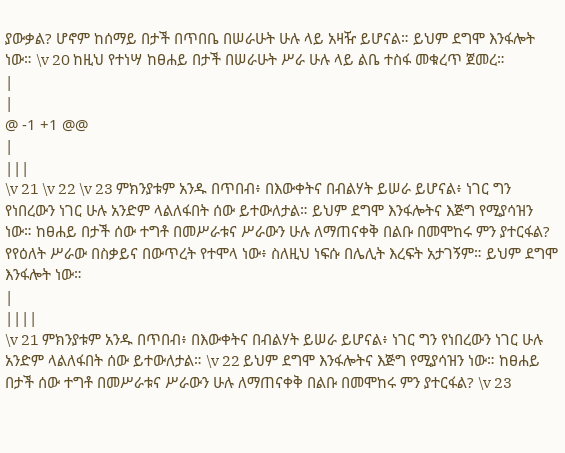ያውቃል? ሆኖም ከሰማይ በታች በጥበቤ በሠራሁት ሁሉ ላይ አዛዥ ይሆናል። ይህም ደግሞ እንፋሎት ነው። \v 20 ከዚህ የተነሣ ከፀሐይ በታች በሠራሁት ሥራ ሁሉ ላይ ልቤ ተስፋ መቁረጥ ጀመረ።
|
|
@ -1 +1 @@
|
|||
\v 21 \v 22 \v 23 ምክንያቱም አንዱ በጥበብ፥ በእውቀትና በብልሃት ይሠራ ይሆናል፥ ነገር ግን የነበረውን ነገር ሁሉ አንድም ላልለፋበት ሰው ይተውለታል። ይህም ደግሞ እንፋሎትና እጅግ የሚያሳዝን ነው። ከፀሐይ በታች ሰው ተግቶ በመሥራቱና ሥራውን ሁሉ ለማጠናቀቅ በልቡ በመሞከሩ ምን ያተርፋል? የየዕለት ሥራው በስቃይና በውጥረት የተሞላ ነው፥ ስለዚህ ነፍሱ በሌሊት እረፍት አታገኝም። ይህም ደግሞ እንፋሎት ነው።
|
||||
\v 21 ምክንያቱም አንዱ በጥበብ፥ በእውቀትና በብልሃት ይሠራ ይሆናል፥ ነገር ግን የነበረውን ነገር ሁሉ አንድም ላልለፋበት ሰው ይተውለታል። \v 22 ይህም ደግሞ እንፋሎትና እጅግ የሚያሳዝን ነው። ከፀሐይ በታች ሰው ተግቶ በመሥራቱና ሥራውን ሁሉ ለማጠናቀቅ በልቡ በመሞከሩ ምን ያተርፋል? \v 23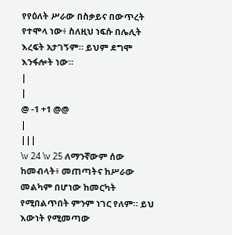የየዕለት ሥራው በስቃይና በውጥረት የተሞላ ነው፥ ስለዚህ ነፍሱ በሌሊት እረፍት አታገኝም። ይህም ደግሞ እንፋሎት ነው።
|
|
@ -1 +1 @@
|
|||
\v 24 \v 25 ለማንኛውም ሰው ከመብላት፥ መጠጣትና ከሥራው መልካም በሆነው ከመርካት የሚበልጥበት ምንም ነገር የለም። ይህ እውነት የሚመጣው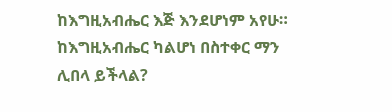ከእግዚአብሔር እጅ እንደሆነም አየሁ። ከእግዚአብሔር ካልሆነ በስተቀር ማን ሊበላ ይችላል?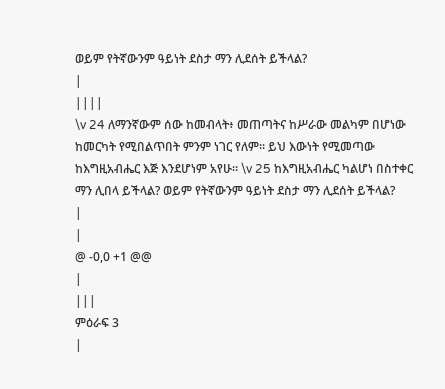ወይም የትኛውንም ዓይነት ደስታ ማን ሊደሰት ይችላል?
|
||||
\v 24 ለማንኛውም ሰው ከመብላት፥ መጠጣትና ከሥራው መልካም በሆነው ከመርካት የሚበልጥበት ምንም ነገር የለም። ይህ እውነት የሚመጣው ከእግዚአብሔር እጅ እንደሆነም አየሁ። \v 25 ከእግዚአብሔር ካልሆነ በስተቀር ማን ሊበላ ይችላል? ወይም የትኛውንም ዓይነት ደስታ ማን ሊደሰት ይችላል?
|
|
@ -0,0 +1 @@
|
|||
ምዕራፍ 3
|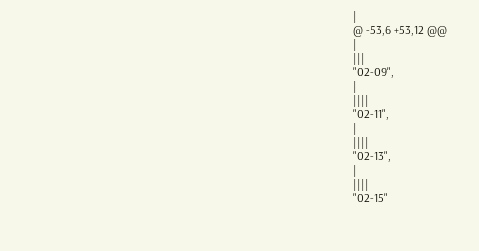|
@ -53,6 +53,12 @@
|
|||
"02-09",
|
||||
"02-11",
|
||||
"02-13",
|
||||
"02-15"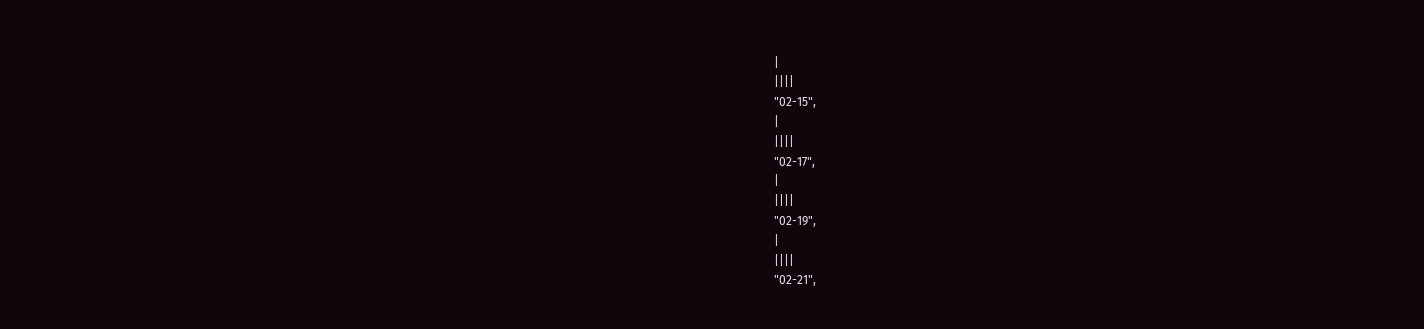|
||||
"02-15",
|
||||
"02-17",
|
||||
"02-19",
|
||||
"02-21",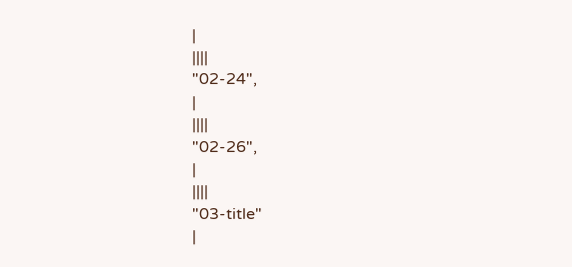|
||||
"02-24",
|
||||
"02-26",
|
||||
"03-title"
|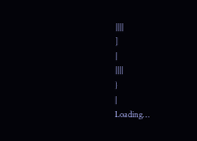||||
]
|
||||
}
|
Loading…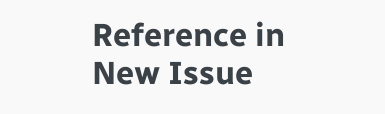Reference in New Issue